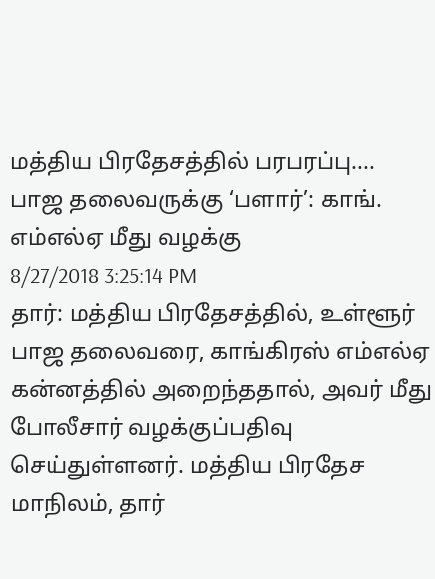மத்திய பிரதேசத்தில் பரபரப்பு.... பாஜ தலைவருக்கு ‘பளார்’: காங். எம்எல்ஏ மீது வழக்கு
8/27/2018 3:25:14 PM
தார்: மத்திய பிரதேசத்தில், உள்ளூர் பாஜ தலைவரை, காங்கிரஸ் எம்எல்ஏ கன்னத்தில் அறைந்ததால், அவர் மீது போலீசார் வழக்குப்பதிவு செய்துள்ளனர். மத்திய பிரதேச மாநிலம், தார்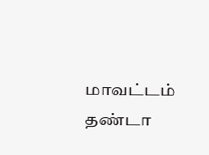மாவட்டம் தண்டா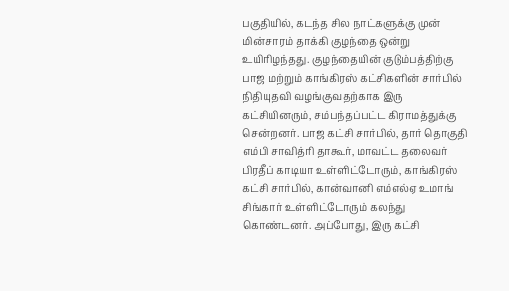பகுதியில், கடந்த சில நாட்களுக்கு முன் மின்சாரம் தாக்கி குழந்தை ஒன்று உயிரிழந்தது. குழந்தையின் குடும்பத்திற்கு பாஜ மற்றும் காங்கிரஸ் கட்சிகளின் சார்பில் நிதியுதவி வழங்குவதற்காக இரு கட்சியினரும், சம்பந்தப்பட்ட கிராமத்துக்கு சென்றனர். பாஜ கட்சி சார்பில், தார் தொகுதி எம்பி சாவித்ரி தாகூர், மாவட்ட தலைவர் பிரதீப் காடியா உள்ளிட்டோரும், காங்கிரஸ் கட்சி சார்பில், கான்வானி எம்எல்ஏ உமாங் சிங்கார் உள்ளிட்டோரும் கலந்து கொண்டனர். அப்போது, இரு கட்சி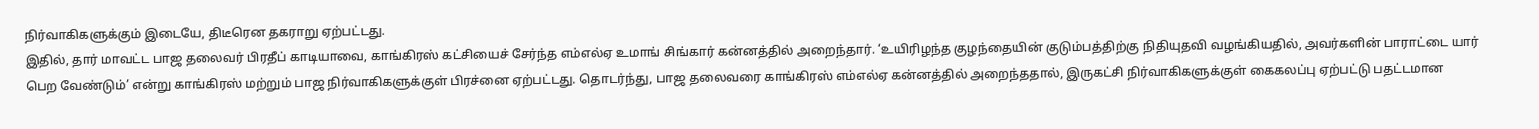நிர்வாகிகளுக்கும் இடையே, திடீரென தகராறு ஏற்பட்டது.
இதில், தார் மாவட்ட பாஜ தலைவர் பிரதீப் காடியாவை, காங்கிரஸ் கட்சியைச் சேர்ந்த எம்எல்ஏ உமாங் சிங்கார் கன்னத்தில் அறைந்தார். ‘உயிரிழந்த குழந்தையின் குடும்பத்திற்கு நிதியுதவி வழங்கியதில், அவர்களின் பாராட்டை யார் பெற வேண்டும்’ என்று காங்கிரஸ் மற்றும் பாஜ நிர்வாகிகளுக்குள் பிரச்னை ஏற்பட்டது. தொடர்ந்து, பாஜ தலைவரை காங்கிரஸ் எம்எல்ஏ கன்னத்தில் அறைந்ததால், இருகட்சி நிர்வாகிகளுக்குள் கைகலப்பு ஏற்பட்டு பதட்டமான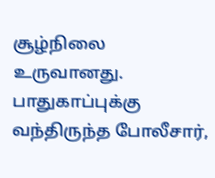சூழ்நிலை உருவானது. பாதுகாப்புக்கு வந்திருந்த போலீசார்,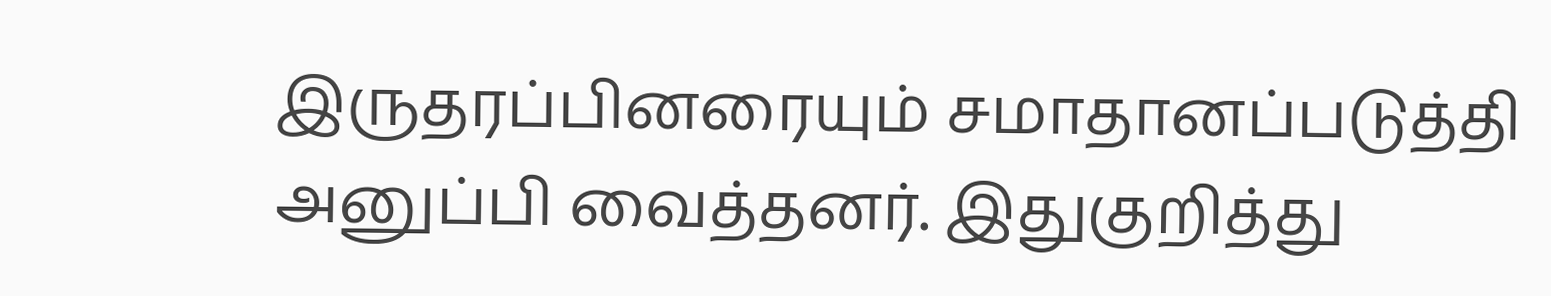இருதரப்பினரையும் சமாதானப்படுத்தி அனுப்பி வைத்தனர். இதுகுறித்து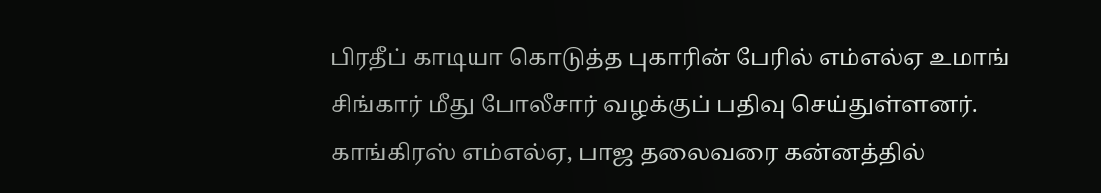பிரதீப் காடியா கொடுத்த புகாரின் பேரில் எம்எல்ஏ உமாங் சிங்கார் மீது போலீசார் வழக்குப் பதிவு செய்துள்ளனர். காங்கிரஸ் எம்எல்ஏ, பாஜ தலைவரை கன்னத்தில்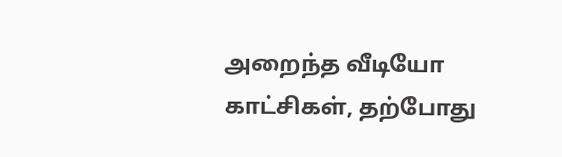அறைந்த வீடியோ காட்சிகள், தற்போது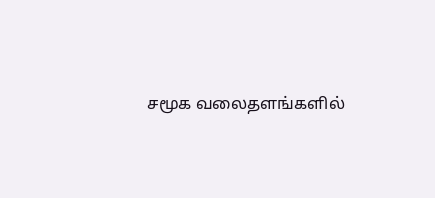சமூக வலைதளங்களில்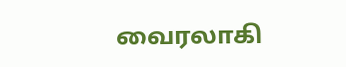வைரலாகி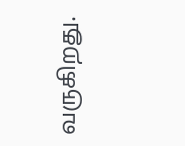வருகிறது.